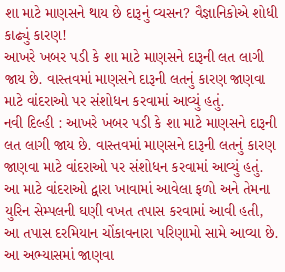શા માટે માણસને થાય છે દારૂનું વ્યસન? વૈજ્ઞાનિકોએ શોધી કાઢ્યું કારણ!
આખરે ખબર પડી કે શા માટે માણસને દારૂની લત લાગી જાય છે. વાસ્તવમાં માણસને દારૂની લતનું કારણ જાણવા માટે વાંદરાઓ પર સંશોધન કરવામાં આવ્યું હતું.
નવી દિલ્હી : આખરે ખબર પડી કે શા માટે માણસને દારૂની લત લાગી જાય છે. વાસ્તવમાં માણસને દારૂની લતનું કારણ જાણવા માટે વાંદરાઓ પર સંશોધન કરવામાં આવ્યું હતું. આ માટે વાંદરાઓ દ્વારા ખાવામાં આવેલા ફળો અને તેમના યુરિન સેમ્પલની ઘણી વખત તપાસ કરવામાં આવી હતી, આ તપાસ દરમિયાન ચોંકાવનારા પરિણામો સામે આવ્યા છે.
આ અભ્યાસમાં જાણવા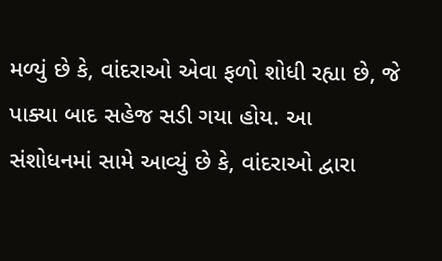મળ્યું છે કે, વાંદરાઓ એવા ફળો શોધી રહ્યા છે, જે પાક્યા બાદ સહેજ સડી ગયા હોય. આ સંશોધનમાં સામે આવ્યું છે કે, વાંદરાઓ દ્વારા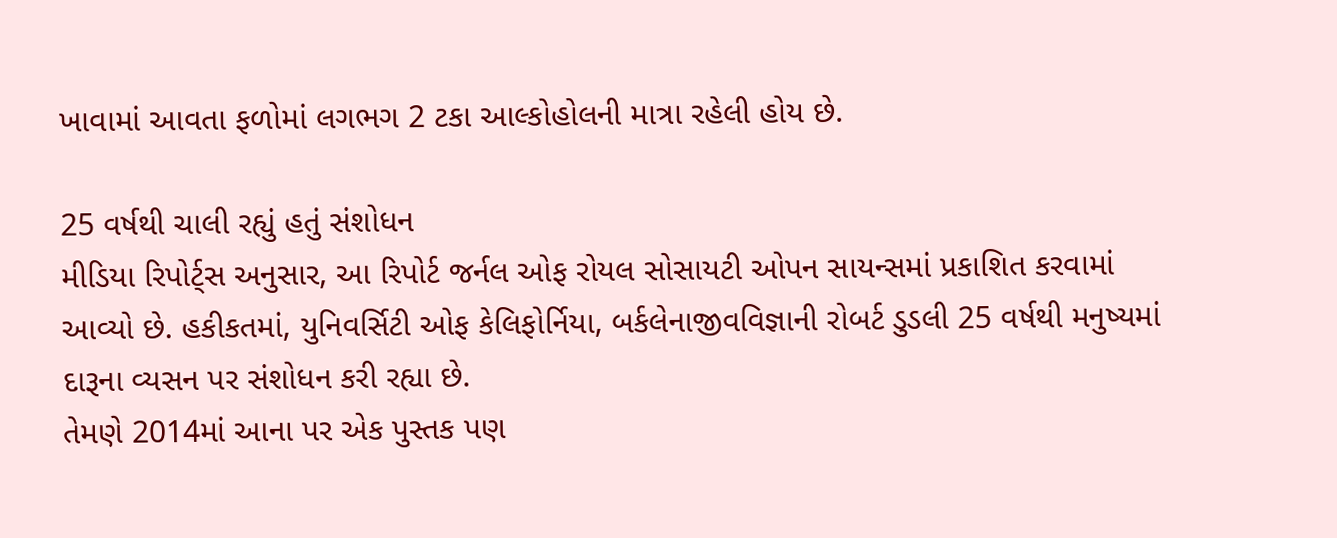ખાવામાં આવતા ફળોમાં લગભગ 2 ટકા આલ્કોહોલની માત્રા રહેલી હોય છે.

25 વર્ષથી ચાલી રહ્યું હતું સંશોધન
મીડિયા રિપોર્ટ્સ અનુસાર, આ રિપોર્ટ જર્નલ ઓફ રોયલ સોસાયટી ઓપન સાયન્સમાં પ્રકાશિત કરવામાં આવ્યો છે. હકીકતમાં, યુનિવર્સિટી ઓફ કેલિફોર્નિયા, બર્કલેનાજીવવિજ્ઞાની રોબર્ટ ડુડલી 25 વર્ષથી મનુષ્યમાં દારૂના વ્યસન પર સંશોધન કરી રહ્યા છે.
તેમણે 2014માં આના પર એક પુસ્તક પણ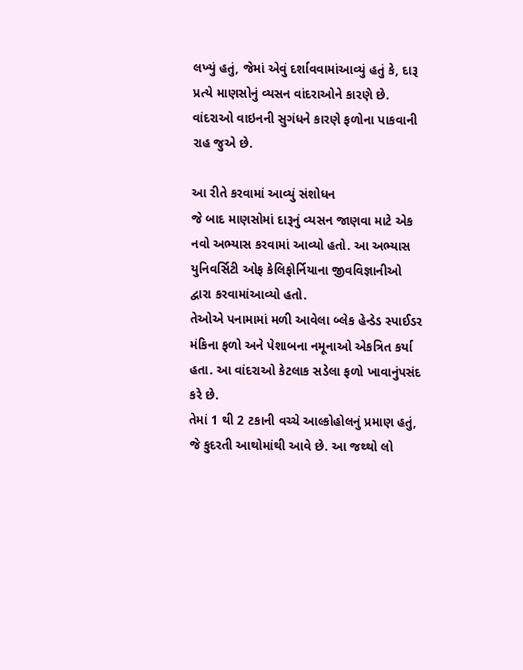લખ્યું હતું, જેમાં એવું દર્શાવવામાંઆવ્યું હતું કે, દારૂ પ્રત્યે માણસોનું વ્યસન વાંદરાઓને કારણે છે. વાંદરાઓ વાઇનની સુગંધને કારણે ફળોના પાકવાની રાહ જુએ છે.

આ રીતે કરવામાં આવ્યું સંશોધન
જે બાદ માણસોમાં દારૂનું વ્યસન જાણવા માટે એક નવો અભ્યાસ કરવામાં આવ્યો હતો. આ અભ્યાસ યુનિવર્સિટી ઓફ કેલિફોર્નિયાના જીવવિજ્ઞાનીઓ દ્વારા કરવામાંઆવ્યો હતો.
તેઓએ પનામામાં મળી આવેલા બ્લેક હેન્ડેડ સ્પાઈડર મંકિના ફળો અને પેશાબના નમૂનાઓ એકત્રિત કર્યા હતા. આ વાંદરાઓ કેટલાક સડેલા ફળો ખાવાનુંપસંદ કરે છે.
તેમાં 1 થી 2 ટકાની વચ્ચે આલ્કોહોલનું પ્રમાણ હતું, જે કુદરતી આથોમાંથી આવે છે. આ જથ્થો લો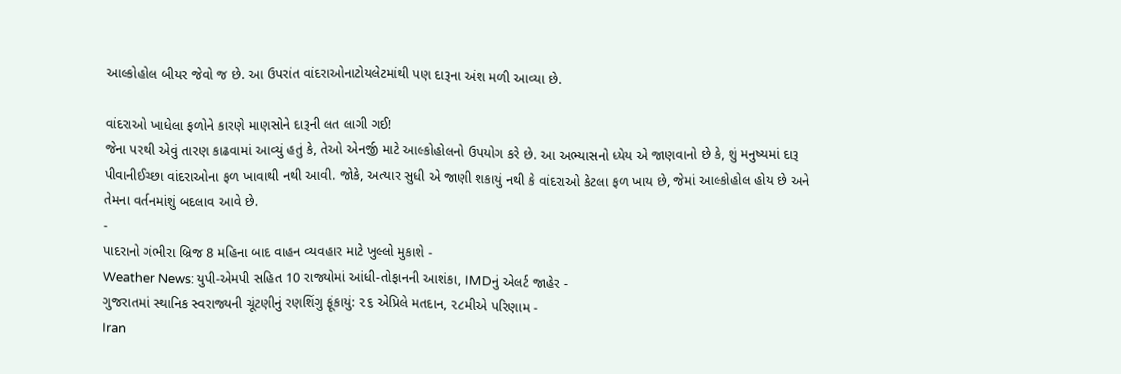આલ્કોહોલ બીયર જેવો જ છે. આ ઉપરાંત વાંદરાઓનાટોયલેટમાંથી પણ દારૂના અંશ મળી આવ્યા છે.

વાંદરાઓ ખાધેલા ફળોને કારણે માણસોને દારૂની લત લાગી ગઈ!
જેના પરથી એવું તારણ કાઢવામાં આવ્યું હતું કે, તેઓ એનર્જી માટે આલ્કોહોલનો ઉપયોગ કરે છે. આ અભ્યાસનો ધ્યેય એ જાણવાનો છે કે, શું મનુષ્યમાં દારૂ પીવાનીઈચ્છા વાંદરાઓના ફળ ખાવાથી નથી આવી. જોકે, અત્યાર સુધી એ જાણી શકાયું નથી કે વાંદરાઓ કેટલા ફળ ખાય છે, જેમાં આલ્કોહોલ હોય છે અને તેમના વર્તનમાંશું બદલાવ આવે છે.
-
પાદરાનો ગંભીરા બ્રિજ 8 મહિના બાદ વાહન વ્યવહાર માટે ખુલ્લો મુકાશે -
Weather News: યુપી-એમપી સહિત 10 રાજ્યોમાં આંધી-તોફાનની આશંકા, IMDનું એલર્ટ જાહેર -
ગુજરાતમાં સ્થાનિક સ્વરાજ્યની ચૂંટણીનું રણશિંગુ ફૂંકાયું: ૨૬ એપ્રિલે મતદાન, ૨૮મીએ પરિણામ -
Iran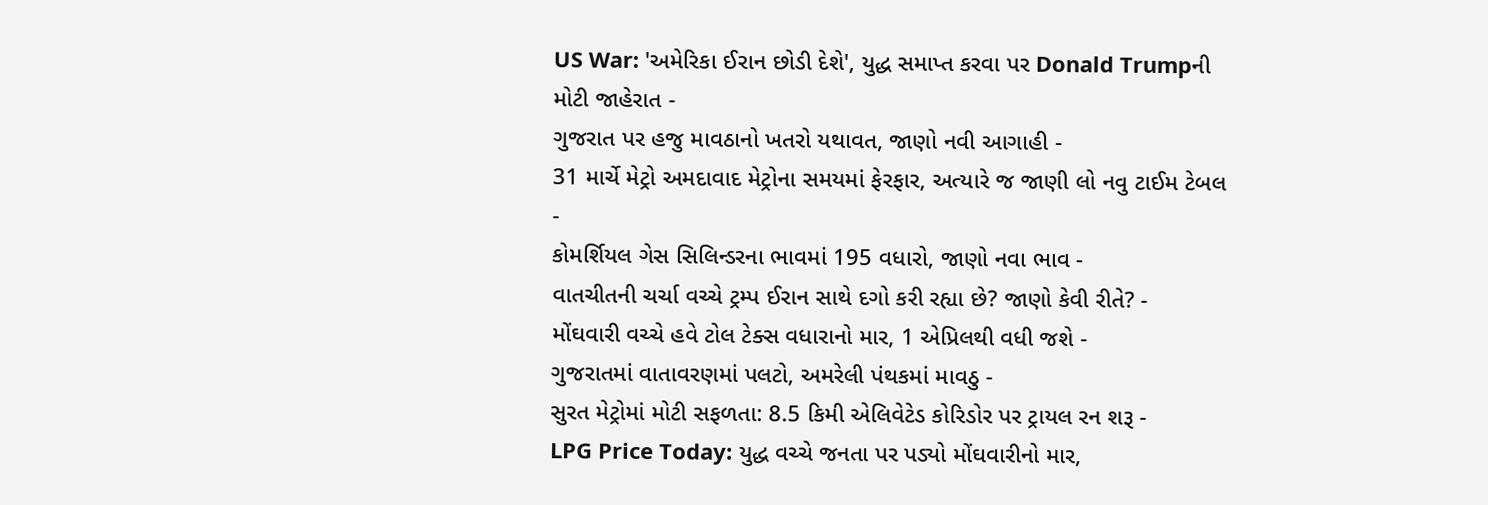US War: 'અમેરિકા ઈરાન છોડી દેશે', યુદ્ધ સમાપ્ત કરવા પર Donald Trumpની મોટી જાહેરાત -
ગુજરાત પર હજુ માવઠાનો ખતરો યથાવત, જાણો નવી આગાહી -
31 માર્ચે મેટ્રો અમદાવાદ મેટ્રોના સમયમાં ફેરફાર, અત્યારે જ જાણી લો નવુ ટાઈમ ટેબલ -
કોમર્શિયલ ગેસ સિલિન્ડરના ભાવમાં 195 વધારો, જાણો નવા ભાવ -
વાતચીતની ચર્ચા વચ્ચે ટ્રમ્પ ઈરાન સાથે દગો કરી રહ્યા છે? જાણો કેવી રીતે? -
મોંઘવારી વચ્ચે હવે ટોલ ટેક્સ વધારાનો માર, 1 એપ્રિલથી વધી જશે -
ગુજરાતમાં વાતાવરણમાં પલટો, અમરેલી પંથકમાં માવઠુ -
સુરત મેટ્રોમાં મોટી સફળતા: 8.5 કિમી એલિવેટેડ કોરિડોર પર ટ્રાયલ રન શરૂ -
LPG Price Today: યુદ્ધ વચ્ચે જનતા પર પડ્યો મોંઘવારીનો માર,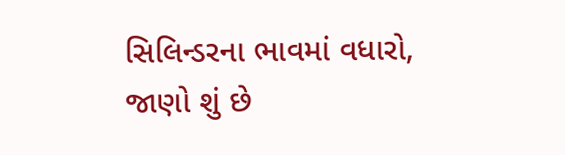સિલિન્ડરના ભાવમાં વધારો, જાણો શું છે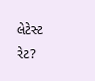લેટેસ્ટ રેટ?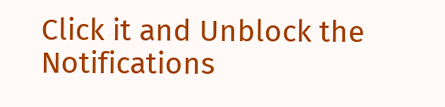Click it and Unblock the Notifications